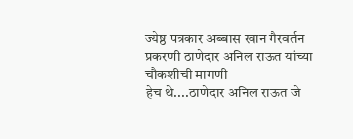ज्येष्ठ पत्रकार अब्बास खान गैरवर्तन प्रकरणी ठाणेदार अनिल राऊत यांच्या चौकशीची मागणी
हेच थे....ठाणेदार अनिल राऊत जे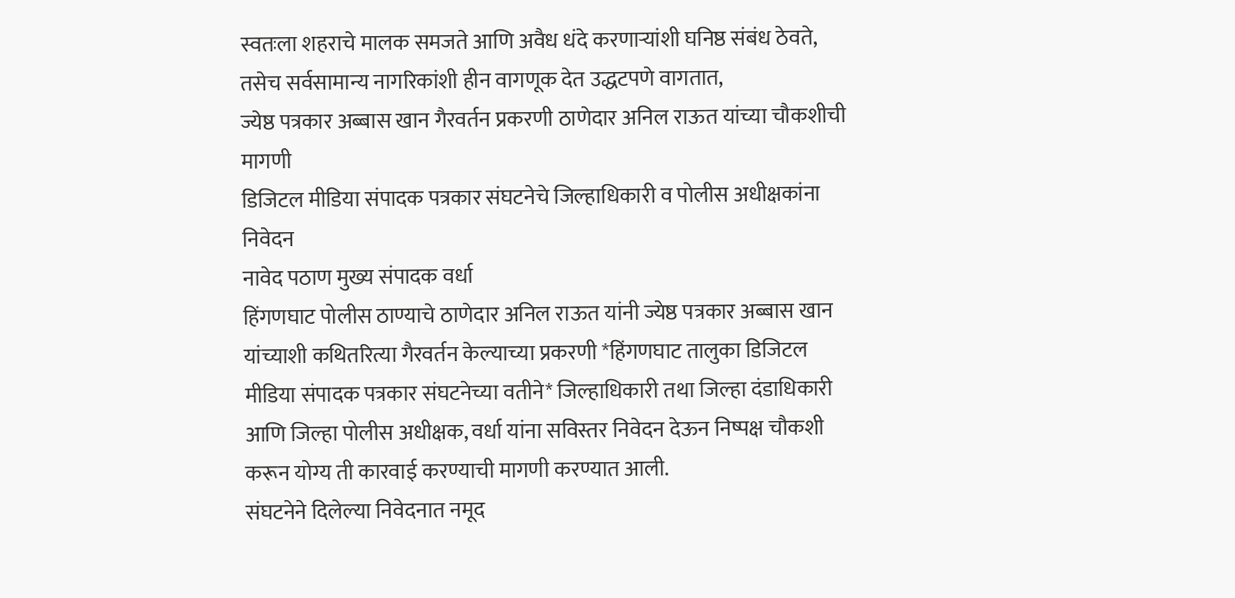स्वतःला शहराचे मालक समजते आणि अवैध धंदे करणाऱ्यांशी घनिष्ठ संबंध ठेवते, तसेच सर्वसामान्य नागरिकांशी हीन वागणूक देत उद्धटपणे वागतात,
ज्येष्ठ पत्रकार अब्बास खान गैरवर्तन प्रकरणी ठाणेदार अनिल राऊत यांच्या चौकशीची मागणी
डिजिटल मीडिया संपादक पत्रकार संघटनेचे जिल्हाधिकारी व पोलीस अधीक्षकांना निवेदन
नावेद पठाण मुख्य संपादक वर्धा
हिंगणघाट पोलीस ठाण्याचे ठाणेदार अनिल राऊत यांनी ज्येष्ठ पत्रकार अब्बास खान यांच्याशी कथितरित्या गैरवर्तन केल्याच्या प्रकरणी *हिंगणघाट तालुका डिजिटल मीडिया संपादक पत्रकार संघटनेच्या वतीने* जिल्हाधिकारी तथा जिल्हा दंडाधिकारी आणि जिल्हा पोलीस अधीक्षक, वर्धा यांना सविस्तर निवेदन देऊन निष्पक्ष चौकशी करून योग्य ती कारवाई करण्याची मागणी करण्यात आली.
संघटनेने दिलेल्या निवेदनात नमूद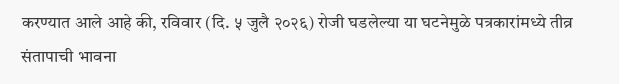करण्यात आले आहे की, रविवार (दि. ५ जुलै २०२६) रोजी घडलेल्या या घटनेमुळे पत्रकारांमध्ये तीव्र संतापाची भावना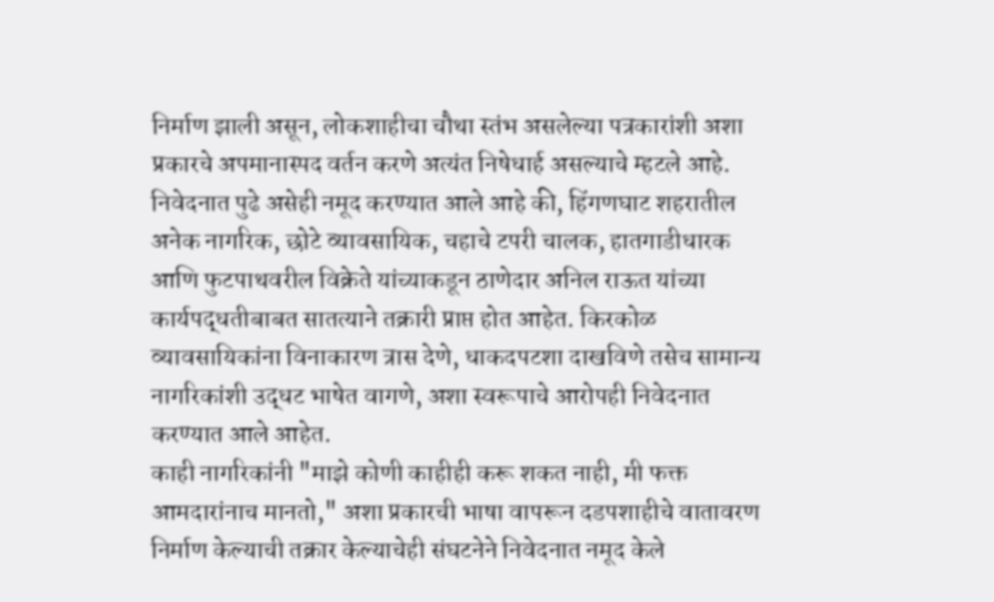निर्माण झाली असून, लोकशाहीचा चौथा स्तंभ असलेल्या पत्रकारांशी अशा प्रकारचे अपमानास्पद वर्तन करणे अत्यंत निषेधार्ह असल्याचे म्हटले आहे.
निवेदनात पुढे असेही नमूद करण्यात आले आहे की, हिंगणघाट शहरातील अनेक नागरिक, छोटे व्यावसायिक, चहाचे टपरी चालक, हातगाडीधारक आणि फुटपाथवरील विक्रेते यांच्याकडून ठाणेदार अनिल राऊत यांच्या कार्यपद्धतीबाबत सातत्याने तक्रारी प्राप्त होत आहेत. किरकोळ व्यावसायिकांना विनाकारण त्रास देणे, धाकदपटशा दाखविणे तसेच सामान्य नागरिकांशी उद्धट भाषेत वागणे, अशा स्वरूपाचे आरोपही निवेदनात करण्यात आले आहेत.
काही नागरिकांनी "माझे कोणी काहीही करू शकत नाही, मी फक्त आमदारांनाच मानतो," अशा प्रकारची भाषा वापरून दडपशाहीचे वातावरण निर्माण केल्याची तक्रार केल्याचेही संघटनेने निवेदनात नमूद केले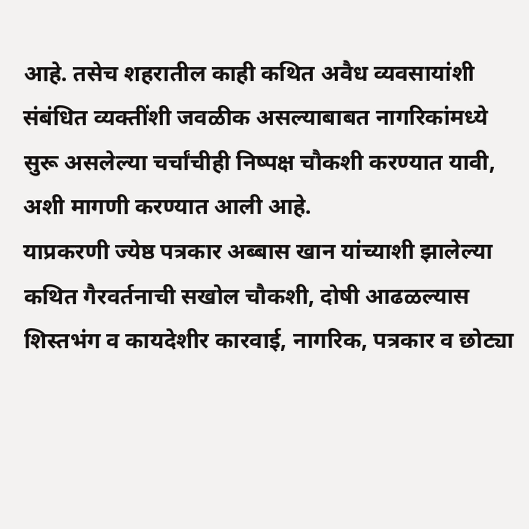आहे. तसेच शहरातील काही कथित अवैध व्यवसायांशी संबंधित व्यक्तींशी जवळीक असल्याबाबत नागरिकांमध्ये सुरू असलेल्या चर्चांचीही निष्पक्ष चौकशी करण्यात यावी, अशी मागणी करण्यात आली आहे.
याप्रकरणी ज्येष्ठ पत्रकार अब्बास खान यांच्याशी झालेल्या कथित गैरवर्तनाची सखोल चौकशी, दोषी आढळल्यास शिस्तभंग व कायदेशीर कारवाई, नागरिक, पत्रकार व छोट्या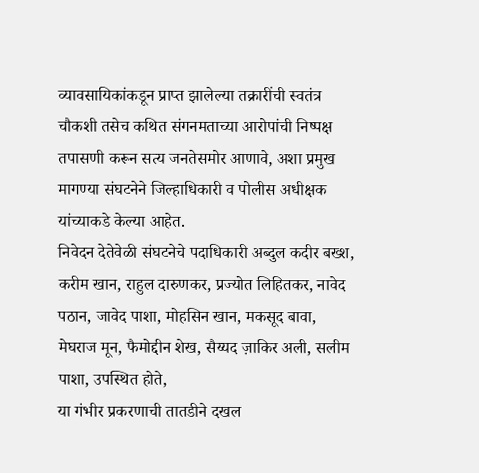व्यावसायिकांकडून प्राप्त झालेल्या तक्रारींची स्वतंत्र चौकशी तसेच कथित संगनमताच्या आरोपांची निष्पक्ष तपासणी करून सत्य जनतेसमोर आणावे, अशा प्रमुख मागण्या संघटनेने जिल्हाधिकारी व पोलीस अधीक्षक यांच्याकडे केल्या आहेत.
निवेदन देतेवेळी संघटनेचे पदाधिकारी अब्दुल कदीर बख्श, करीम खान, राहुल दारुणकर, प्रज्योत लिहितकर, नावेद पठान, जावेद पाशा, मोहसिन खान, मकसूद बावा, मेघराज मून, फैमोद्दीन शेख, सैय्यद ज़ाकिर अली, सलीम पाशा, उपस्थित होते,
या गंभीर प्रकरणाची तातडीने दखल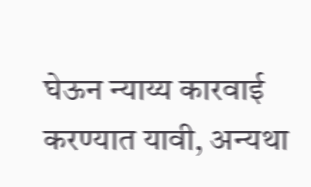घेऊन न्याय्य कारवाई करण्यात यावी, अन्यथा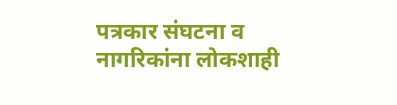पत्रकार संघटना व नागरिकांना लोकशाही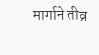मार्गाने तीव्र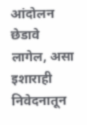आंदोलन छेडावे लागेल, असा इशाराही निवेदनातून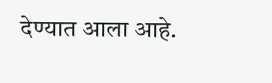देण्यात आला आहे.